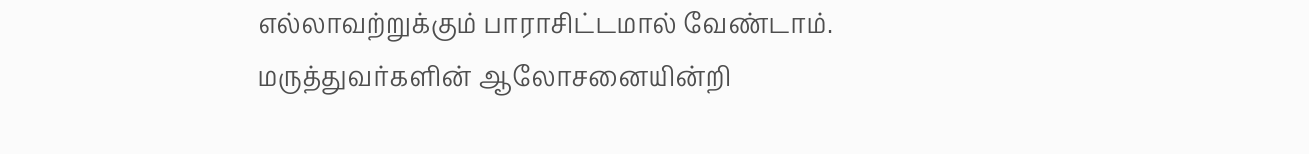எல்லாவற்றுக்கும் பாராசிட்டமால் வேண்டாம்.
மருத்துவர்களின் ஆலோசனையின்றி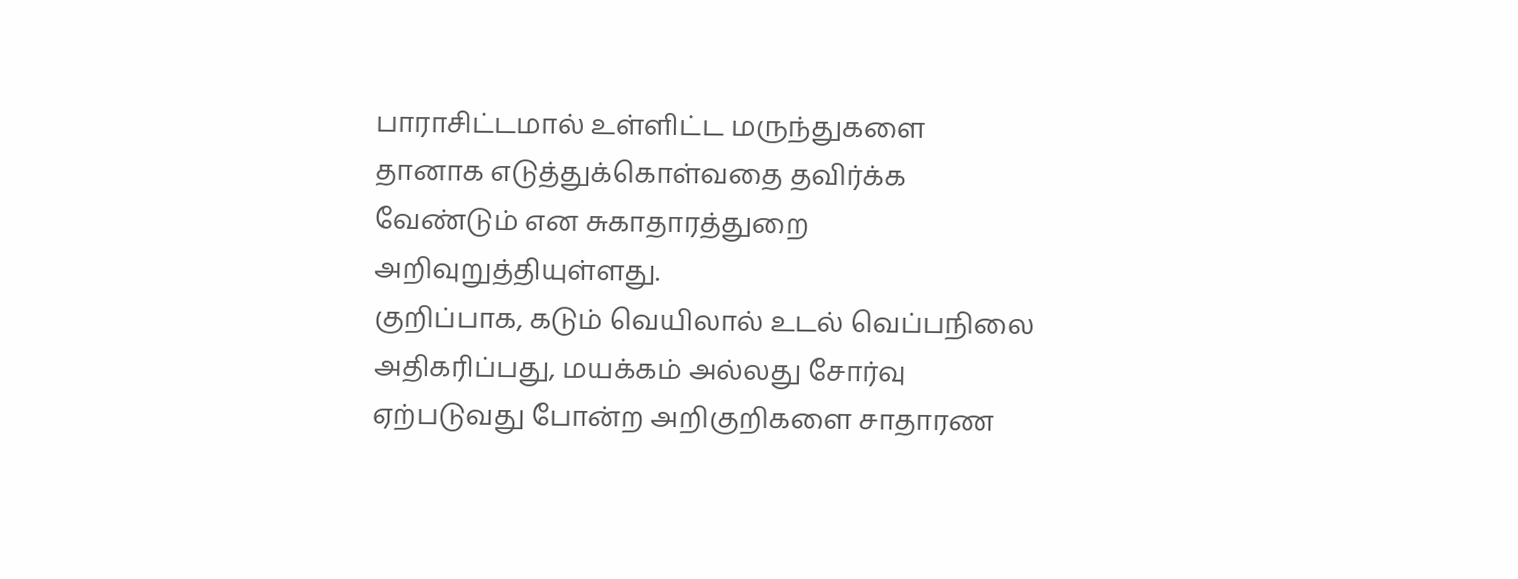பாராசிட்டமால் உள்ளிட்ட மருந்துகளை தானாக எடுத்துக்கொள்வதை தவிர்க்க வேண்டும் என சுகாதாரத்துறை அறிவுறுத்தியுள்ளது.
குறிப்பாக, கடும் வெயிலால் உடல் வெப்பநிலை அதிகரிப்பது, மயக்கம் அல்லது சோர்வு ஏற்படுவது போன்ற அறிகுறிகளை சாதாரண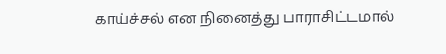காய்ச்சல் என நினைத்து பாராசிட்டமால்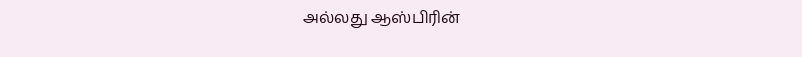அல்லது ஆஸ்பிரின்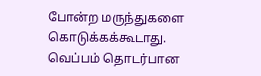போன்ற மருந்துகளை கொடுக்கக்கூடாது. வெப்பம் தொடர்பான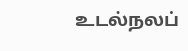உடல்நலப்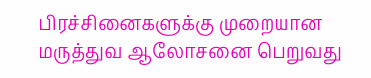பிரச்சினைகளுக்கு முறையான மருத்துவ ஆலோசனை பெறுவது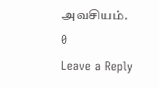அவசியம்.
0
Leave a Reply